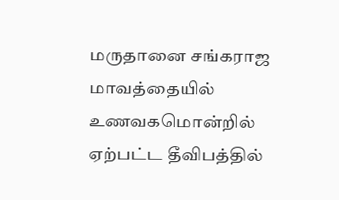மருதானை சங்கராஜ மாவத்தையில் உணவகமொன்றில் ஏற்பட்ட தீவிபத்தில்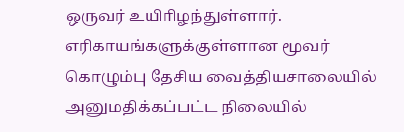ஒருவர் உயிாிழந்துள்ளார். எரிகாயங்களுக்குள்ளான மூவர் கொழும்பு தேசிய வைத்தியசாலையில் அனுமதிக்கப்பட்ட நிலையில்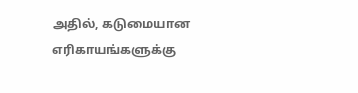அதில், கடுமையான எரிகாயங்களுக்கு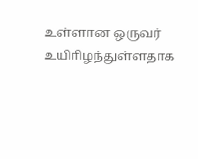உள்ளான ஒருவர் உயிாிழந்துள்ளதாக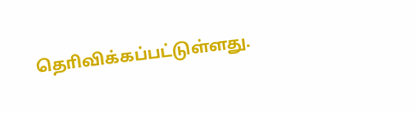தொிவிக்கப்பட்டுள்ளது.